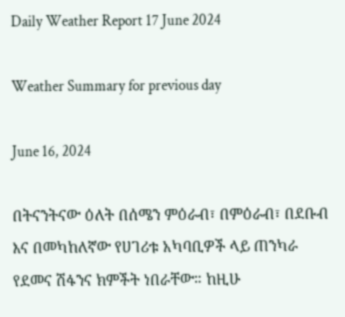Daily Weather Report 17 June 2024

Weather Summary for previous day

June 16, 2024

በትናንትናው ዕለት በሰሜን ምዕራብ፣ በምዕራብ፣ በደቡብ እና በመካከለኛው የሀገሪቱ አካባቢዎች ላይ ጠንካራ የደመና ሽፋንና ክምችት ነበራቸው። ከዚሁ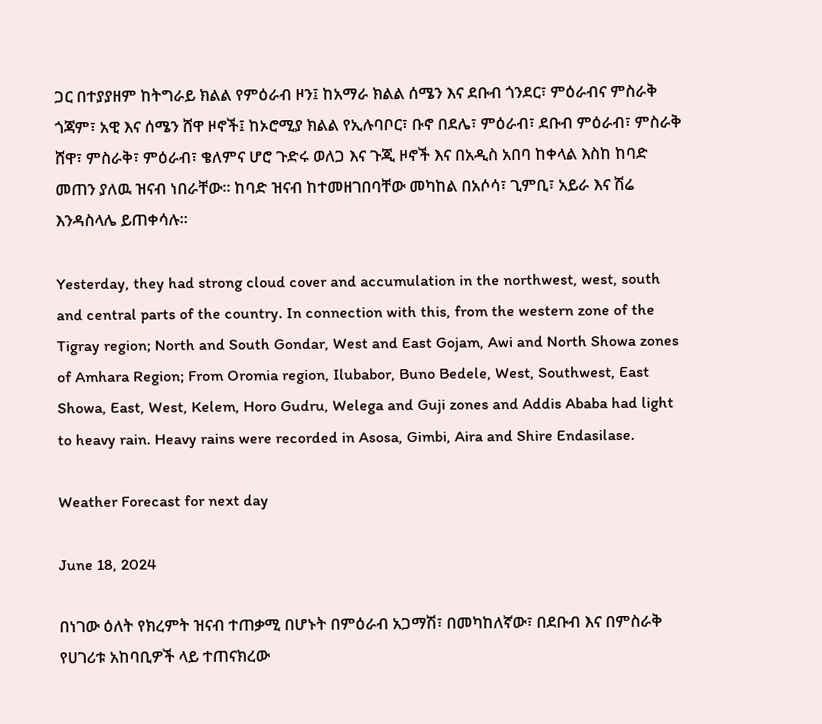ጋር በተያያዘም ከትግራይ ክልል የምዕራብ ዞን፤ ከአማራ ክልል ሰሜን እና ደቡብ ጎንደር፣ ምዕራብና ምስራቅ ጎጃም፣ አዊ እና ሰሜን ሸዋ ዞኖች፤ ከኦሮሚያ ክልል የኢሉባቦር፣ ቡኖ በደሌ፣ ምዕራብ፣ ደቡብ ምዕራብ፣ ምስራቅ ሸዋ፣ ምስራቅ፣ ምዕራብ፣ ቄለምና ሆሮ ጉድሩ ወለጋ እና ጉጂ ዞኖች እና በአዲስ አበባ ከቀላል እስከ ከባድ መጠን ያለዉ ዝናብ ነበራቸው። ከባድ ዝናብ ከተመዘገበባቸው መካከል በአሶሳ፣ ጊምቢ፣ አይራ እና ሽሬ እንዳስላሌ ይጠቀሳሉ፡፡

Yesterday, they had strong cloud cover and accumulation in the northwest, west, south and central parts of the country. In connection with this, from the western zone of the Tigray region; North and South Gondar, West and East Gojam, Awi and North Showa zones of Amhara Region; From Oromia region, Ilubabor, Buno Bedele, West, Southwest, East Showa, East, West, Kelem, Horo Gudru, Welega and Guji zones and Addis Ababa had light to heavy rain. Heavy rains were recorded in Asosa, Gimbi, Aira and Shire Endasilase.

Weather Forecast for next day

June 18, 2024

በነገው ዕለት የክረምት ዝናብ ተጠቃሚ በሆኑት በምዕራብ አጋማሽ፣ በመካከለኛው፣ በደቡብ እና በምስራቅ የሀገሪቱ አከባቢዎች ላይ ተጠናክረው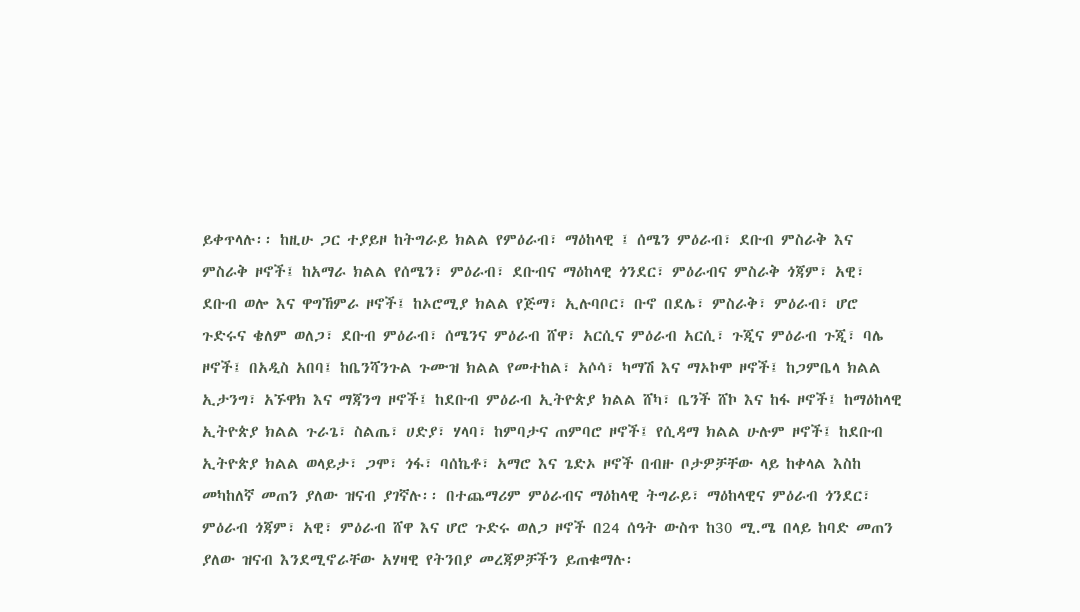ይቀጥላሉ፡፡ ከዚሁ ጋር ተያይዞ ከትግራይ ክልል የምዕራብ፣ ማዕከላዊ ፤ ሰሜን ምዕራብ፣ ደቡብ ምስራቅ እና ምስራቅ ዞኖች፤ ከአማራ ክልል የሰሜን፣ ምዕራብ፣ ደቡብና ማዕከላዊ ጎንደር፣ ምዕራብና ምስራቅ ጎጃም፣ አዊ፣ ደቡብ ወሎ እና ዋግኸምራ ዞኖች፤ ከኦሮሚያ ክልል የጅማ፣ ኢሉባቦር፣ ቡኖ በደሌ፣ ምስራቅ፣ ምዕራብ፣ ሆሮ ጉድሩና ቄለም ወለጋ፣ ደቡብ ምዕራብ፣ ሰሜንና ምዕራብ ሸዋ፣ አርሲና ምዕራብ አርሲ፣ ጉጂና ምዕራብ ጉጂ፣ ባሌ ዞኖች፤ በአዲስ አበባ፤ ከቤንሻንጉል ጉሙዝ ክልል የመተከል፣ አሶሳ፣ ካማሽ እና ማኦኮሞ ዞኖች፤ ከጋምቤላ ክልል ኢታንግ፣ አኙዋክ እና ማጃንግ ዞኖች፤ ከደቡብ ምዕራብ ኢትዮጵያ ክልል ሸካ፣ ቤንች ሸኮ እና ከፋ ዞኖች፤ ከማዕከላዊ ኢትዮጵያ ክልል ጉራጌ፣ ስልጤ፣ ሀድያ፣ ሃላባ፣ ከምባታና ጠምባሮ ዞኖች፤ የሲዳማ ክልል ሁሉም ዞኖች፤ ከደቡብ ኢትዮጵያ ክልል ወላይታ፣ ጋሞ፣ ጎፋ፣ ባሰኬቶ፣ አማሮ እና ጌድኦ ዞኖች በብዙ ቦታዎቻቸው ላይ ከቀላል እስከ መካከለኛ መጠን ያለው ዝናብ ያገኛሉ፡፡ በተጨማሪም ምዕራብና ማዕከላዊ ትግራይ፣ ማዕከላዊና ምዕራብ ጎንደር፣ ምዕራብ ጎጃም፣ አዊ፣ ምዕራብ ሸዋ እና ሆሮ ጉድሩ ወለጋ ዞኖች በ24 ሰዓት ውስጥ ከ30 ሚ.ሜ በላይ ከባድ መጠን ያለው ዝናብ እንደሚኖራቸው አሃዛዊ የትንበያ መረጃዎቻችን ይጠቁማሉ፡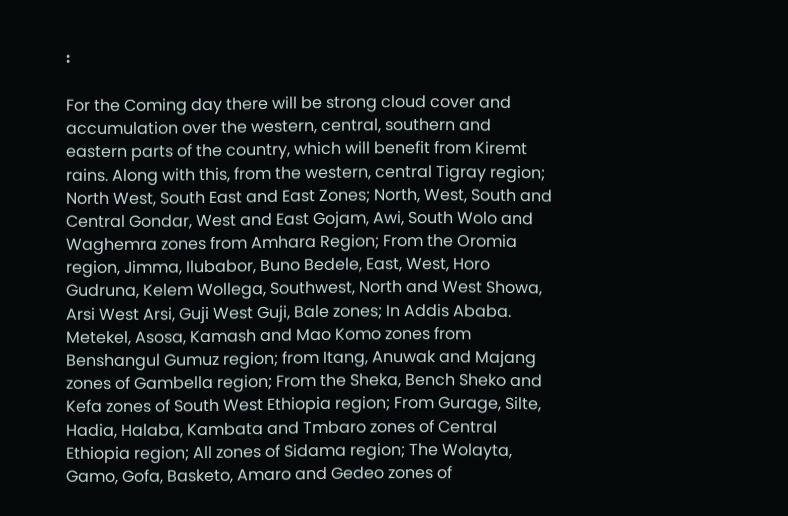፡

For the Coming day there will be strong cloud cover and accumulation over the western, central, southern and eastern parts of the country, which will benefit from Kiremt rains. Along with this, from the western, central Tigray region; North West, South East and East Zones; North, West, South and Central Gondar, West and East Gojam, Awi, South Wolo and Waghemra zones from Amhara Region; From the Oromia region, Jimma, Ilubabor, Buno Bedele, East, West, Horo Gudruna, Kelem Wollega, Southwest, North and West Showa, Arsi West Arsi, Guji West Guji, Bale zones; In Addis Ababa. Metekel, Asosa, Kamash and Mao Komo zones from Benshangul Gumuz region; from Itang, Anuwak and Majang zones of Gambella region; From the Sheka, Bench Sheko and Kefa zones of South West Ethiopia region; From Gurage, Silte, Hadia, Halaba, Kambata and Tmbaro zones of Central Ethiopia region; All zones of Sidama region; The Wolayta, Gamo, Gofa, Basketo, Amaro and Gedeo zones of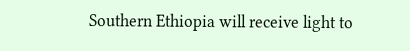Southern Ethiopia will receive light to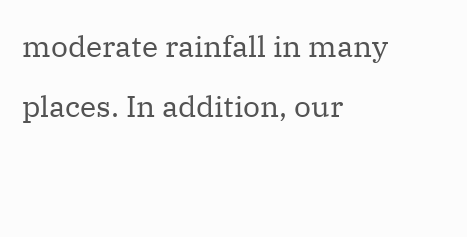moderate rainfall in many places. In addition, our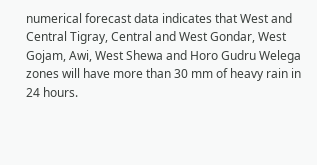numerical forecast data indicates that West and Central Tigray, Central and West Gondar, West Gojam, Awi, West Shewa and Horo Gudru Welega zones will have more than 30 mm of heavy rain in 24 hours.